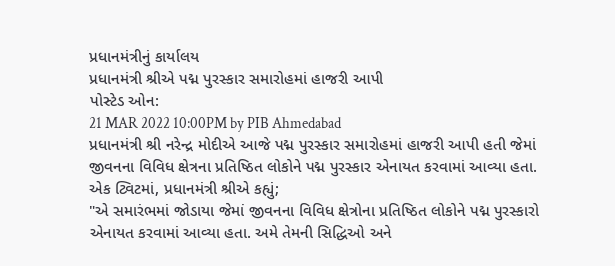પ્રધાનમંત્રીનું કાર્યાલય
પ્રધાનમંત્રી શ્રીએ પદ્મ પુરસ્કાર સમારોહમાં હાજરી આપી
પોસ્ટેડ ઓન:
21 MAR 2022 10:00PM by PIB Ahmedabad
પ્રધાનમંત્રી શ્રી નરેન્દ્ર મોદીએ આજે પદ્મ પુરસ્કાર સમારોહમાં હાજરી આપી હતી જેમાં જીવનના વિવિધ ક્ષેત્રના પ્રતિષ્ઠિત લોકોને પદ્મ પુરસ્કાર એનાયત કરવામાં આવ્યા હતા.
એક ટ્વિટમાં, પ્રધાનમંત્રી શ્રીએ કહ્યું;
"એ સમારંભમાં જોડાયા જેમાં જીવનના વિવિધ ક્ષેત્રોના પ્રતિષ્ઠિત લોકોને પદ્મ પુરસ્કારો એનાયત કરવામાં આવ્યા હતા. અમે તેમની સિદ્ધિઓ અને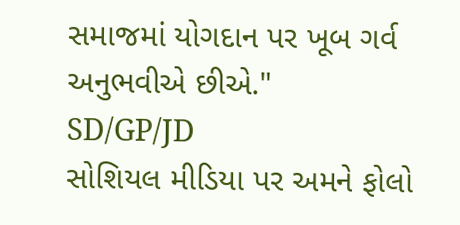સમાજમાં યોગદાન પર ખૂબ ગર્વ અનુભવીએ છીએ."
SD/GP/JD
સોશિયલ મીડિયા પર અમને ફોલો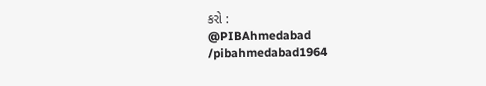કરો :
@PIBAhmedabad
/pibahmedabad1964